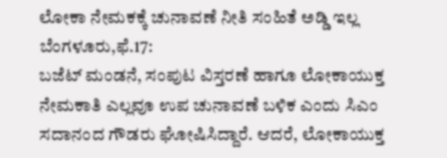ಲೋಕಾ ನೇಮಕಕ್ಕೆ ಚುನಾವಣೆ ನೀತಿ ಸಂಹಿತೆ ಅಡ್ಡಿ ಇಲ್ಲ
ಬೆಂಗಳೂರು,ಫೆ.17:
ಬಜೆಟ್ ಮಂಡನೆ, ಸಂಪುಟ ವಿಸ್ತರಣೆ ಹಾಗೂ ಲೋಕಾಯುಕ್ತ ನೇಮಕಾತಿ ಎಲ್ಲವೂ ಉಪ ಚುನಾವಣೆ ಬಳಿಕ ಎಂದು ಸಿಎಂ ಸದಾನಂದ ಗೌಡರು ಘೋಷಿಸಿದ್ದಾರೆ. ಆದರೆ, ಲೋಕಾಯುಕ್ತ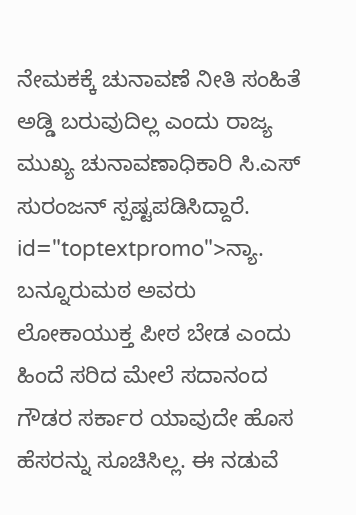ನೇಮಕಕ್ಕೆ ಚುನಾವಣೆ ನೀತಿ ಸಂಹಿತೆ ಅಡ್ಡಿ ಬರುವುದಿಲ್ಲ ಎಂದು ರಾಜ್ಯ ಮುಖ್ಯ ಚುನಾವಣಾಧಿಕಾರಿ ಸಿ.ಎಸ್ ಸುರಂಜನ್ ಸ್ಪಷ್ಟಪಡಿಸಿದ್ದಾರೆ. id="toptextpromo">ನ್ಯಾ.
ಬನ್ನೂರುಮಠ ಅವರು ಲೋಕಾಯುಕ್ತ ಪೀಠ ಬೇಡ ಎಂದು ಹಿಂದೆ ಸರಿದ ಮೇಲೆ ಸದಾನಂದ ಗೌಡರ ಸರ್ಕಾರ ಯಾವುದೇ ಹೊಸ ಹೆಸರನ್ನು ಸೂಚಿಸಿಲ್ಲ. ಈ ನಡುವೆ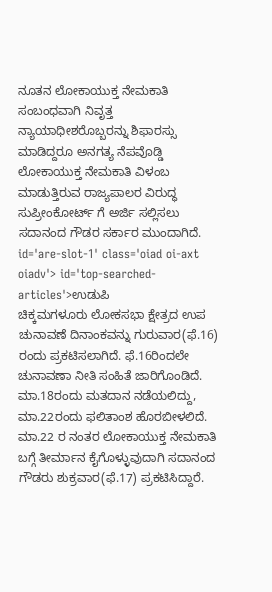ನೂತನ ಲೋಕಾಯುಕ್ತ ನೇಮಕಾತಿ ಸಂಬಂಧವಾಗಿ ನಿವೃತ್ತ ನ್ಯಾಯಾಧೀಶರೊಬ್ಬರನ್ನು ಶಿಫಾರಸ್ಸು ಮಾಡಿದ್ದರೂ ಅನಗತ್ಯ ನೆಪವೊಡ್ಡಿ ಲೋಕಾಯುಕ್ತ ನೇಮಕಾತಿ ವಿಳಂಬ ಮಾಡುತ್ತಿರುವ ರಾಜ್ಯಪಾಲರ ವಿರುದ್ಧ ಸುಪ್ರೀಂಕೋರ್ಟ್ ಗೆ ಅರ್ಜಿ ಸಲ್ಲಿಸಲು ಸದಾನಂದ ಗೌಡರ ಸರ್ಕಾರ ಮುಂದಾಗಿದೆ. id='are-slot-1' class='oiad oi-axt oiadv'> id='top-searched-articles'>ಉಡುಪಿ
ಚಿಕ್ಕಮಗಳೂರು ಲೋಕಸಭಾ ಕ್ಷೇತ್ರದ ಉಪ ಚುನಾವಣೆ ದಿನಾಂಕವನ್ನು ಗುರುವಾರ(ಫೆ.16) ರಂದು ಪ್ರಕಟಿಸಲಾಗಿದೆ. ಫೆ.16ರಿಂದಲೇ ಚುನಾವಣಾ ನೀತಿ ಸಂಹಿತೆ ಜಾರಿಗೊಂಡಿದೆ. ಮಾ.18ರಂದು ಮತದಾನ ನಡೆಯಲಿದ್ದು, ಮಾ.22ರಂದು ಫಲಿತಾಂಶ ಹೊರಬೀಳಲಿದೆ. ಮಾ.22 ರ ನಂತರ ಲೋಕಾಯುಕ್ತ ನೇಮಕಾತಿ ಬಗ್ಗೆ ತೀರ್ಮಾನ ಕೈಗೊಳ್ಳುವುದಾಗಿ ಸದಾನಂದ ಗೌಡರು ಶುಕ್ರವಾರ(ಫೆ.17) ಪ್ರಕಟಿಸಿದ್ದಾರೆ.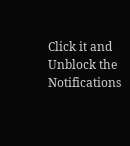Click it and Unblock the Notifications